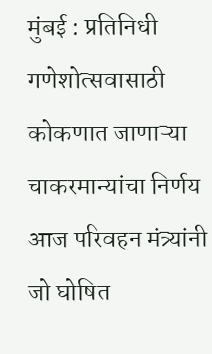मुंबई : प्रतिनिधी गणेशोत्सवासाठी कोकणात जाणाऱ्या चाकरमान्यांचा निर्णय आज परिवहन मंत्र्यांनी जो घोषित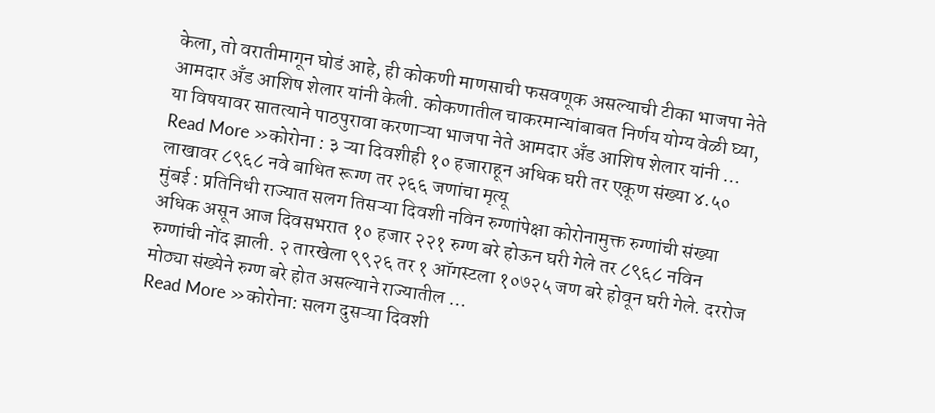केला, तो वरातीमागून घोडं आहे, ही कोकणी माणसाची फसवणूक असल्याची टीका भाजपा नेते आमदार अँड आशिष शेलार यांनी केली. कोकणातील चाकरमान्यांबाबत निर्णय योग्य वेळी घ्या, या विषयावर सातत्याने पाठपुरावा करणाऱ्या भाजपा नेते आमदार अँड आशिष शेलार यांनी …
Read More »कोरोना : ३ ऱ्या दिवशीही १० हजाराहून अधिक घरी तर एकूण संख्या ४.५० लाखावर ८९६८ नवे बाधित रूग्ण तर २६६ जणांचा मृत्यू
मुंबई : प्रतिनिधी राज्यात सलग तिसऱ्या दिवशी नविन रुग्णांपेक्षा कोरोनामुक्त रुग्णांची संख्या अधिक असून आज दिवसभरात १० हजार २२१ रुग्ण बरे होऊन घरी गेले तर ८९६८ नविन रुग्णांची नोंद झाली. २ तारखेला ९९२६ तर १ ऑगस्टला १०७२५ जण बरे होवून घरी गेले. दररोज मोठ्या संख्येने रुग्ण बरे होत असल्याने राज्यातील …
Read More »कोरोना: सलग दुसऱ्या दिवशी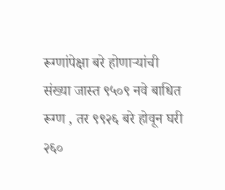रूग्णांपेक्षा बरे होणाऱ्यांची संख्या जास्त ९५०९ नवे बाधित रूग्ण , तर ९९२६ बरे होवून घरी २६०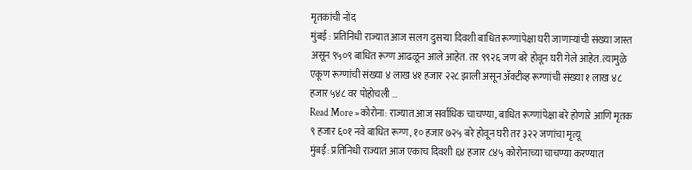मृतकांची नोंद
मुंबई : प्रतिनिधी राज्यात आज सलग दुसऱ्या दिवशी बाधित रूग्णांपेक्षा घरी जाणाऱ्यांची संख्या जास्त असून ९५०९ बाधित रूग्ण आढळून आले आहेत. तर ९९२६ जण बरे होवून घरी गेले आहेत. त्यामुळे एकूण रूग्णांची संख्या ४ लाख ४१ हजार २२८ झाली असून ॲक्टीव्ह रूग्णांची संख्या १ लाख ४८ हजार ५४८ वर पोहोचली …
Read More »कोरोना: राज्यात आज सर्वाधिक चाचण्या, बाधित रूग्णांपेक्षा बरे होणाऱे आणि मृतक ९ हजार ६०१ नवे बाधित रूग्ण, १० हजार ७२५ बरे होवून घरी तर ३२२ जणांचा मृत्यू
मुंबई: प्रतिनिधी राज्यात आज एकाच दिवशी ६४ हजार ८४५ कोरोनाच्या चाचण्या करण्यात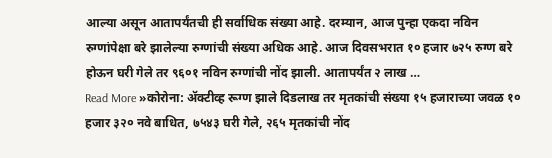आल्या असून आतापर्यंतची ही सर्वाधिक संख्या आहे. दरम्यान, आज पुन्हा एकदा नविन रुग्णांपेक्षा बरे झालेल्या रुग्णांची संख्या अधिक आहे. आज दिवसभरात १० हजार ७२५ रुग्ण बरे होऊन घरी गेले तर ९६०१ नविन रुग्णांची नोंद झाली. आतापर्यंत २ लाख …
Read More »कोरोना: ॲक्टीव्ह रूग्ण झाले दिडलाख तर मृतकांची संख्या १५ हजाराच्या जवळ १० हजार ३२० नवे बाधित, ७५४३ घरी गेले, २६५ मृतकांची नोंद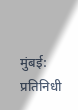मुंबई: प्रतिनिधी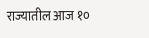राज्यातील आज १०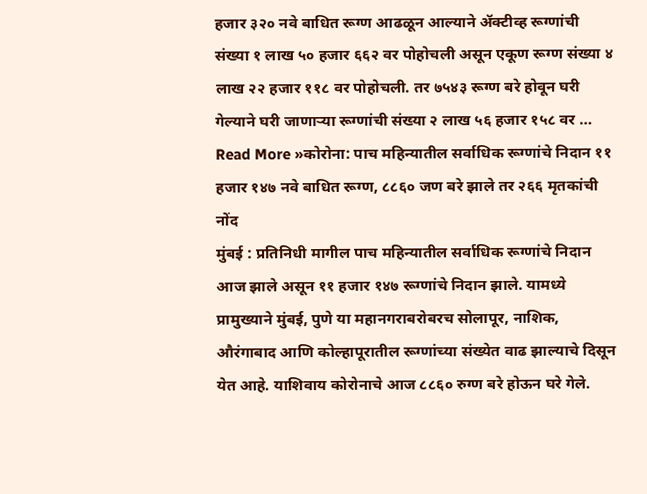हजार ३२० नवे बाधित रूग्ण आढळून आल्याने ॲक्टीव्ह रूग्णांची संख्या १ लाख ५० हजार ६६२ वर पोहोचली असून एकूण रूग्ण संख्या ४ लाख २२ हजार ११८ वर पोहोचली. तर ७५४३ रूग्ण बरे होवून घरी गेल्याने घरी जाणाऱ्या रूग्णांची संख्या २ लाख ५६ हजार १५८ वर …
Read More »कोरोना: पाच महिन्यातील सर्वाधिक रूग्णांचे निदान ११ हजार १४७ नवे बाधित रूग्ण, ८८६० जण बरे झाले तर २६६ मृतकांची नोंद
मुंबई : प्रतिनिधी मागील पाच महिन्यातील सर्वाधिक रूग्णांचे निदान आज झाले असून ११ हजार १४७ रूग्णांचे निदान झाले. यामध्ये प्रामुख्याने मुंबई, पुणे या महानगराबरोबरच सोलापूर, नाशिक, औरंगाबाद आणि कोल्हापूरातील रूग्णांच्या संख्येत वाढ झाल्याचे दिसून येत आहे. याशिवाय कोरोनाचे आज ८८६० रुग्ण बरे होऊन घरे गेले.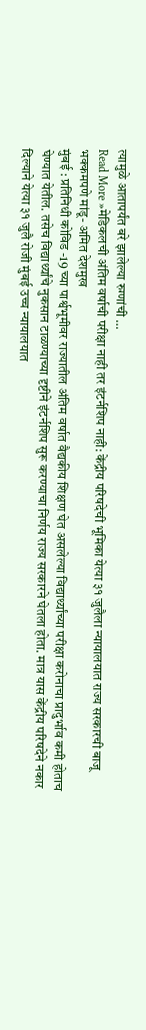त्यामुळे आतापर्यंत बरे झालेल्या रुग्णांची …
Read More »मेडिकलची अंतिम वर्षाची परीक्षा नाही तर इंटर्नशिप नाही: केंद्रीय परिषदेची भूमिका येत्या ३१ जुलैला न्यायालयात राज्य सरकारची बाजू भक्कमपणे मांडू- अमित देशमुख
मुंबई : प्रतिनिधी कोविड -19 च्या पार्श्वभूमीवर राज्यातील अंतिम वर्षात वैद्यकीय शिक्षण घेत असलेल्या विद्यार्थ्यांच्या परीक्षा करोनाचा प्रादुर्भाव कमी होताच घेण्यात येतील. तसेच विद्यार्थ्यांचे नुकसान टाळण्याच्या दृष्टीने इंटर्नशिप सुरू करण्याचा निर्णय राज्य सरकारने घेतला होता. मात्र यास केंद्रीय परिषदेने नकार दिल्याने येत्या ३१ जुलै रोजी मुंबई उच्च न्यायालयात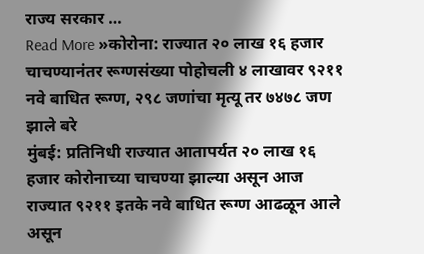राज्य सरकार …
Read More »कोरोना: राज्यात २० लाख १६ हजार चाचण्यानंतर रूग्णसंख्या पोहोचली ४ लाखावर ९२११ नवे बाधित रूग्ण, २९८ जणांचा मृत्यू तर ७४७८ जण झाले बरे
मुंबई: प्रतिनिधी राज्यात आतापर्यत २० लाख १६ हजार कोरोनाच्या चाचण्या झाल्या असून आज राज्यात ९२११ इतके नवे बाधित रूग्ण आढळून आले असून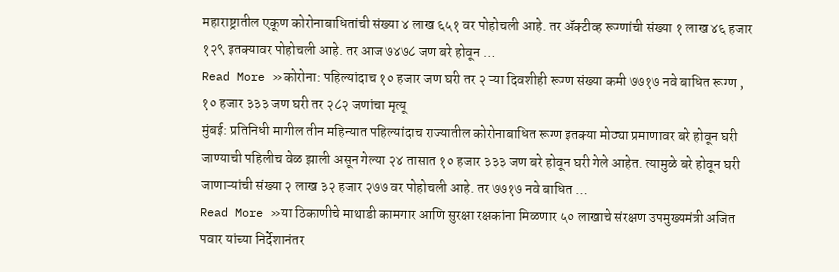महाराष्ट्रातील एकूण कोरोनाबाधितांची संख्या ४ लाख ६५१ वर पोहोचली आहे. तर ॲक्टीव्ह रूग्णांची संख्या १ लाख ४६ हजार १२९ इतक्यावर पोहोचली आहे. तर आज ७४७८ जण बरे होवून …
Read More »कोरोना: पहिल्यांदाच १० हजार जण घरी तर २ ऱ्या दिवशीही रूग्ण संख्या कमी ७७१७ नवे बाधित रूग्ण , १० हजार ३३३ जण घरी तर २८२ जणांचा मृत्यू
मुंबई: प्रतिनिधी मागील तीन महिन्यात पहिल्यांदाच राज्यातील कोरोनाबाधित रूग्ण इतक्या मोठ्या प्रमाणावर बरे होवून घरी जाण्याची पहिलीच वेळ झाली असून गेल्या २४ तासात १० हजार ३३३ जण बरे होवून घरी गेले आहेत. त्यामुळे बरे होवून घरी जाणाऱ्यांची संख्या २ लाख ३२ हजार २७७ वर पोहोचली आहे. तर ७७१७ नवे बाधित …
Read More »या ठिकाणीचे माथाडी कामगार आणि सुरक्षा रक्षकांना मिळणार ५० लाखाचे संरक्षण उपमुख्यमंत्री अजित पवार यांच्या निर्देशानंतर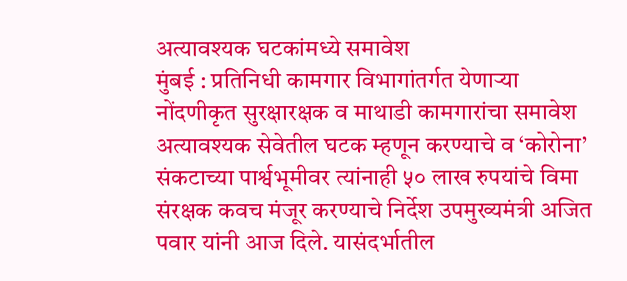अत्यावश्यक घटकांमध्ये समावेश
मुंबई : प्रतिनिधी कामगार विभागांतर्गत येणाऱ्या नोंदणीकृत सुरक्षारक्षक व माथाडी कामगारांचा समावेश अत्यावश्यक सेवेतील घटक म्हणून करण्याचे व ‘कोरोना’ संकटाच्या पार्श्वभूमीवर त्यांनाही ५० लाख रुपयांचे विमा संरक्षक कवच मंजूर करण्याचे निर्देश उपमुख्यमंत्री अजित पवार यांनी आज दिले. यासंदर्भातील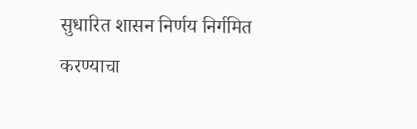सुधारित शासन निर्णय निर्गमित करण्याचा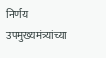निर्णय उपमुख्यमंत्र्यांच्या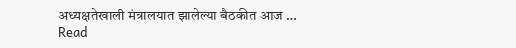अध्यक्षतेखाली मंत्रालयात झालेल्या बैठकीत आज …
Read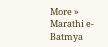More »
Marathi e-Batmya